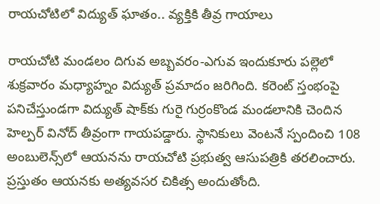రాయచోటిలో విద్యుత్ ఘాతం.. వ్యక్తికి తీవ్ర గాయాలు

రాయచోటి మండలం దిగువ అబ్బవరం-ఎగువ ఇందుకూరు పల్లెలో శుక్రవారం మధ్యాహ్నం విద్యుత్ ప్రమాదం జరిగింది. కరెంట్ స్తంభంపై పనిచేస్తుండగా విద్యుత్ షాక్‌కు గురై గుర్రంకొండ మండలానికి చెందిన హెల్పర్ వినోద్ తీవ్రంగా గాయపడ్డారు. స్థానికులు వెంటనే స్పందించి 108 అంబులెన్స్‌లో ఆయనను రాయచోటి ప్రభుత్వ ఆసుపత్రికి తరలించారు. ప్రస్తుతం ఆయనకు అత్యవసర చికిత్స అందుతోంది.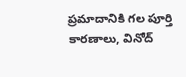ప్రమాదానికి గల పూర్తి కారణాలు, వినోద్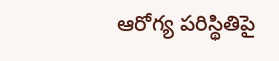ఆరోగ్య పరిస్థితిపై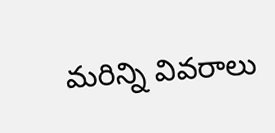మరిన్ని వివరాలు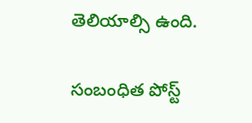తెలియాల్సి ఉంది.

సంబంధిత పోస్ట్